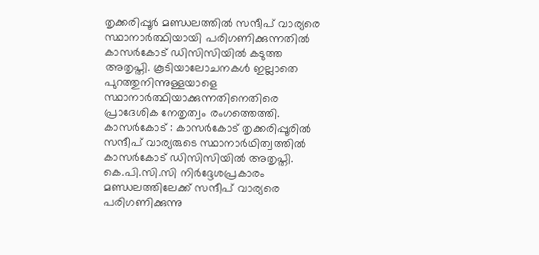തൃക്കരിപ്പൂർ മണ്ഡലത്തിൽ സന്ദീപ് വാര്യരെ സ്ഥാനാർത്ഥിയായി പരിഗണിക്കുന്നതിൽ കാസർകോട് ഡിസിസിയിൽ കടുത്ത അതൃപ്തി. കൂടിയാലോചനകൾ ഇല്ലാതെ പുറത്തുനിന്നുള്ളയാളെ സ്ഥാനാർത്ഥിയാക്കുന്നതിനെതിരെ പ്രാദേശിക നേതൃത്വം രംഗത്തെത്തി.
കാസർകോട് : കാസർകോട് തൃക്കരിപ്പൂരിൽ സന്ദീപ് വാര്യരുടെ സ്ഥാനാർഥിത്വത്തിൽ കാസർകോട് ഡിസിസിയിൽ അതൃപ്തി. കെ.പി.സി.സി നിർദ്ദേശപ്രകാരം മണ്ഡലത്തിലേക്ക് സന്ദീപ് വാര്യരെ പരിഗണിക്കുന്നു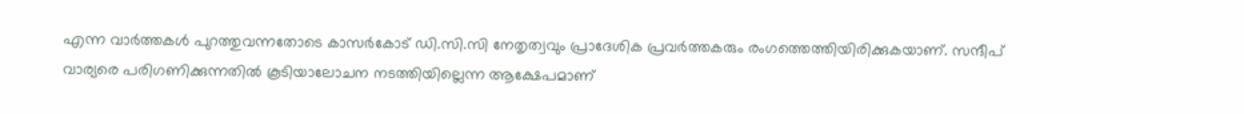എന്ന വാർത്തകൾ പുറത്തുവന്നതോടെ കാസർകോട് ഡി.സി.സി നേതൃത്വവും പ്രാദേശിക പ്രവർത്തകരും രംഗത്തെത്തിയിരിക്കുകയാണ്. സന്ദീപ് വാര്യരെ പരിഗണിക്കുന്നതിൽ കൂടിയാലോചന നടത്തിയില്ലെന്ന ആക്ഷേപമാണ്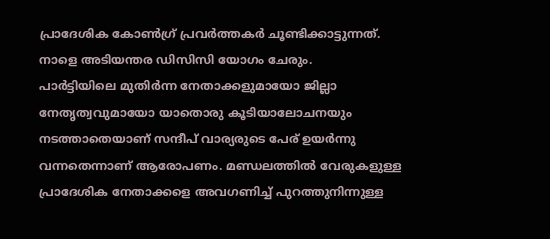പ്രാദേശിക കോൺഗ്ര് പ്രവർത്തകർ ചൂണ്ടിക്കാട്ടുന്നത്. നാളെ അടിയന്തര ഡിസിസി യോഗം ചേരും.
പാർട്ടിയിലെ മുതിർന്ന നേതാക്കളുമായോ ജില്ലാ നേതൃത്വവുമായോ യാതൊരു കൂടിയാലോചനയും നടത്താതെയാണ് സന്ദീപ് വാര്യരുടെ പേര് ഉയർന്നു വന്നതെന്നാണ് ആരോപണം. മണ്ഡലത്തിൽ വേരുകളുള്ള പ്രാദേശിക നേതാക്കളെ അവഗണിച്ച് പുറത്തുനിന്നുള്ള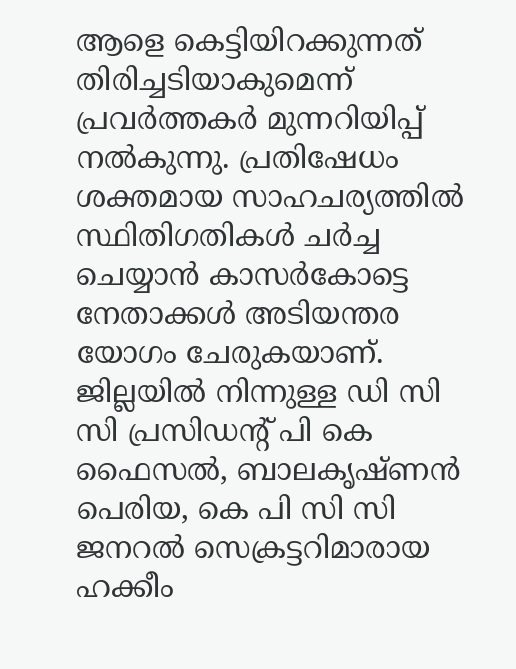ആളെ കെട്ടിയിറക്കുന്നത് തിരിച്ചടിയാകുമെന്ന് പ്രവർത്തകർ മുന്നറിയിപ്പ് നൽകുന്നു. പ്രതിഷേധം ശക്തമായ സാഹചര്യത്തിൽ സ്ഥിതിഗതികൾ ചർച്ച ചെയ്യാൻ കാസർകോട്ടെ നേതാക്കൾ അടിയന്തര യോഗം ചേരുകയാണ്. ജില്ലയിൽ നിന്നുള്ള ഡി സി സി പ്രസിഡന്റ് പി കെ ഫൈസൽ, ബാലകൃഷ്ണൻ പെരിയ, കെ പി സി സി ജനറൽ സെക്രട്ടറിമാരായ ഹക്കീം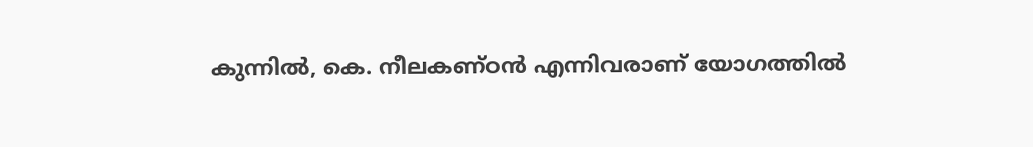കുന്നിൽ, കെ. നീലകണ്ഠൻ എന്നിവരാണ് യോഗത്തിൽ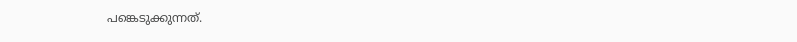പങ്കെടുക്കുന്നത്.